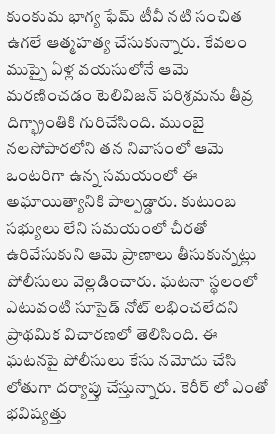కుంకుమ భాగ్య ఫేమ్ టీవీ నటి సంచిత ఉగలే ఆత్మహత్య చేసుకున్నారు. కేవలం ముప్పై ఏళ్ల వయసులోనే ఆమె మరణించడం టెలివిజన్ పరిశ్రమను తీవ్ర దిగ్భ్రాంతికి గురిచేసింది. ముంబై నలసోపారలోని తన నివాసంలో ఆమె ఒంటరిగా ఉన్న సమయంలో ఈ అఘాయిత్యానికి పాల్పడ్డారు. కుటుంబ సభ్యులు లేని సమయంలో చీరతో ఉరివేసుకుని ఆమె ప్రాణాలు తీసుకున్నట్లు పోలీసులు వెల్లడించారు. ఘటనా స్థలంలో ఎటువంటి సూసైడ్ నోట్ లభించలేదని ప్రాథమిక విచారణలో తెలిసింది. ఈ ఘటనపై పోలీసులు కేసు నమోదు చేసి లోతుగా దర్యాప్తు చేస్తున్నారు. కెరీర్ లో ఎంతో భవిష్యత్తు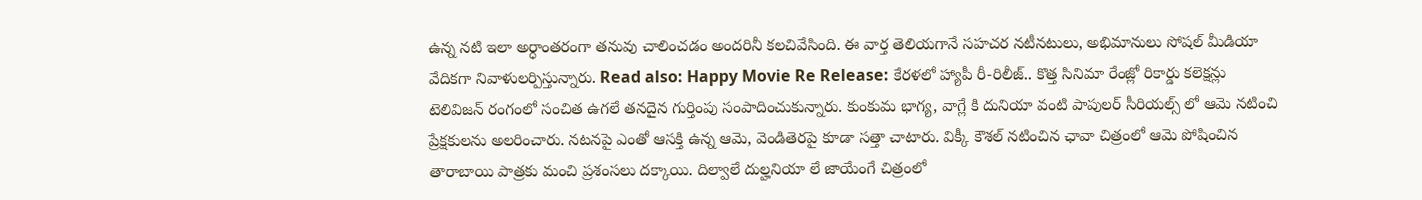ఉన్న నటి ఇలా అర్ధాంతరంగా తనువు చాలించడం అందరినీ కలచివేసింది. ఈ వార్త తెలియగానే సహచర నటీనటులు, అభిమానులు సోషల్ మీడియా వేదికగా నివాళులర్పిస్తున్నారు. Read also: Happy Movie Re Release: కేరళలో హ్యాపీ రీ-రిలీజ్.. కొత్త సినిమా రేంజ్లో రికార్డు కలెక్షన్లు టెలివిజన్ రంగంలో సంచిత ఉగలే తనదైన గుర్తింపు సంపాదించుకున్నారు. కుంకుమ భాగ్య, వాగ్లే కి దునియా వంటి పాపులర్ సీరియల్స్ లో ఆమె నటించి ప్రేక్షకులను అలరించారు. నటనపై ఎంతో ఆసక్తి ఉన్న ఆమె, వెండితెరపై కూడా సత్తా చాటారు. విక్కీ కౌశల్ నటించిన ఛావా చిత్రంలో ఆమె పోషించిన తారాబాయి పాత్రకు మంచి ప్రశంసలు దక్కాయి. దిల్వాలే దుల్హనియా లే జాయేంగే చిత్రంలో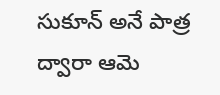సుకూన్ అనే పాత్ర ద్వారా ఆమె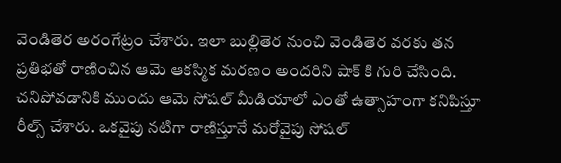వెండితెర అరంగేట్రం చేశారు. ఇలా బుల్లితెర నుంచి వెండితెర వరకు తన ప్రతిభతో రాణించిన ఆమె ఆకస్మిక మరణం అందరిని షాక్ కి గురి చేసింది. చనిపోవడానికి ముందు ఆమె సోషల్ మీడియాలో ఎంతో ఉత్సాహంగా కనిపిస్తూ రీల్స్ చేశారు. ఒకవైపు నటిగా రాణిస్తూనే మరోవైపు సోషల్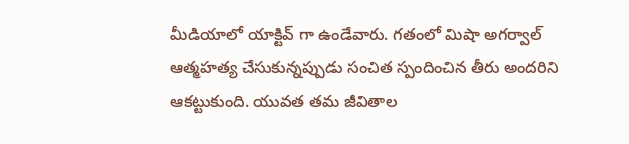మీడియాలో యాక్టివ్ గా ఉండేవారు. గతంలో మిషా అగర్వాల్ ఆత్మహత్య చేసుకున్నప్పుడు సంచిత స్పందించిన తీరు అందరిని ఆకట్టుకుంది. యువత తమ జీవితాల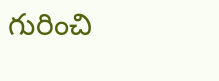గురించి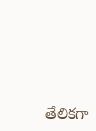తేలికగా